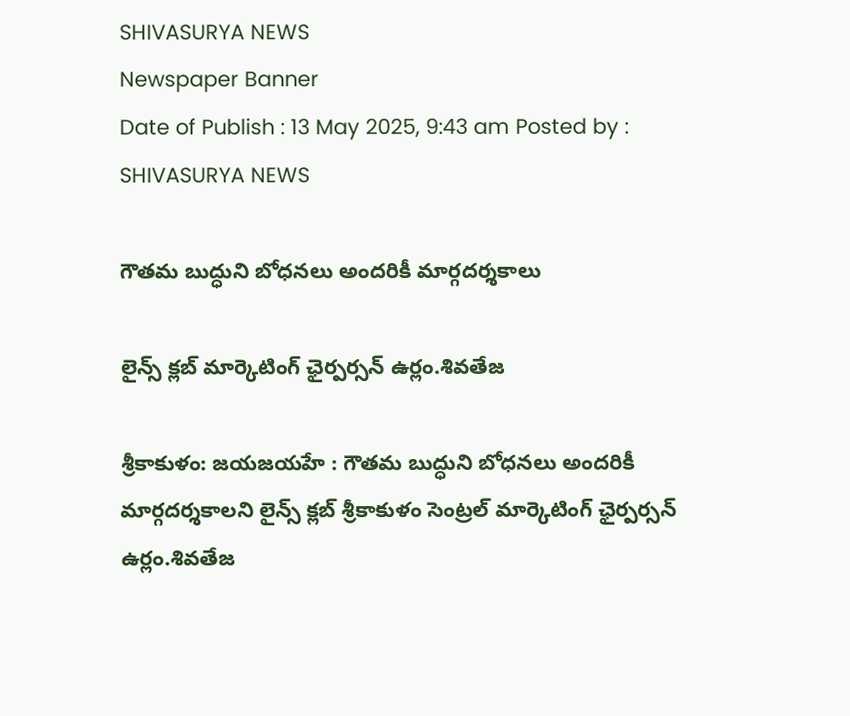SHIVASURYA NEWS
Newspaper Banner
Date of Publish : 13 May 2025, 9:43 am Posted by : SHIVASURYA NEWS

గౌతమ బుద్ధుని బోధనలు అందరికీ మార్గదర్శకాలు

లైన్స్ క్లబ్ మార్కెటింగ్ ఛైర్పర్సన్ ఉర్లం.శివతేజ

శ్రీకాకుళం: జయజయహే : గౌతమ బుద్ధుని బోధనలు అందరికీ మార్గదర్శకాలని లైన్స్ క్లబ్ శ్రీకాకుళం సెంట్రల్ మార్కెటింగ్ ఛైర్పర్సన్ ఉర్లం.శివతేజ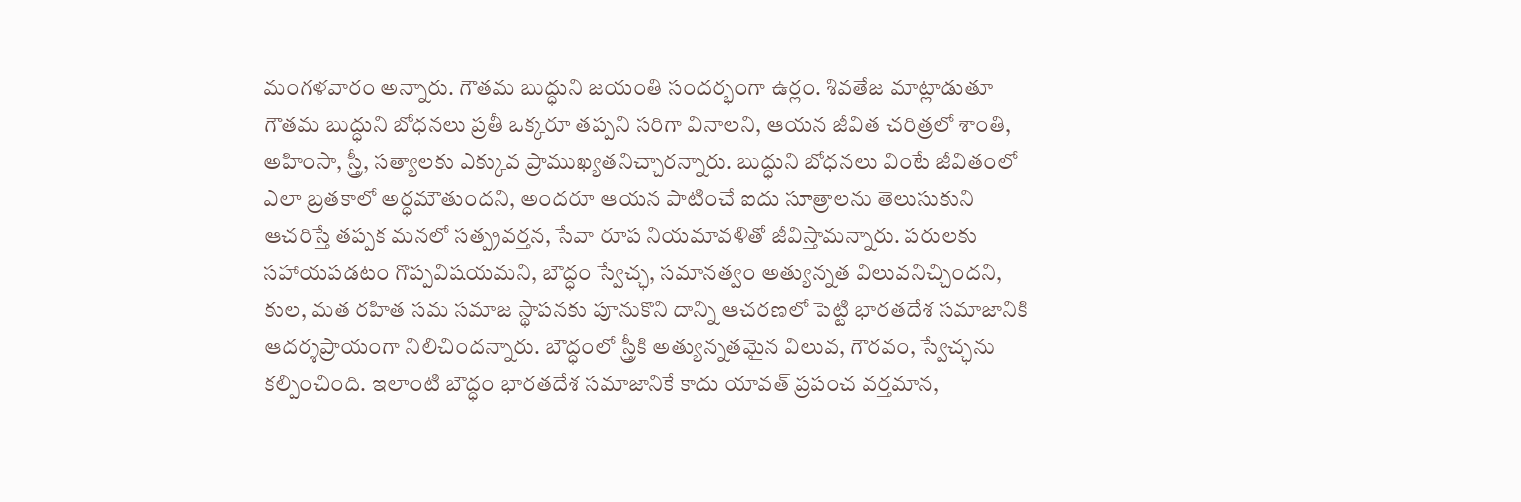మంగళవారం అన్నారు. గౌతమ బుద్ధుని జయంతి సందర్భంగా ఉర్లం. శివతేజ మాట్లాడుతూ గౌతమ బుద్ధుని బోధనలు ప్రతీ ఒక్కరూ తప్పని సరిగా వినాలని, ఆయన జీవిత చరిత్రలో శాంతి, అహింసా, స్త్రీ, సత్యాలకు ఎక్కువ ప్రాముఖ్యతనిచ్చారన్నారు. బుద్ధుని బోధనలు వింటే జీవితంలో ఎలా బ్రతకాలో అర్ధమౌతుందని, అందరూ ఆయన పాటించే ఐదు సూత్రాలను తెలుసుకుని ఆచరిస్తే తప్పక మనలో సత్ప్రవర్తన, సేవా రూప నియమావళితో జీవిస్తామన్నారు. పరులకు సహాయపడటం గొప్పవిషయమని, బౌద్ధం స్వేచ్ఛ, సమానత్వం అత్యున్నత విలువనిచ్చిందని, కుల, మత రహిత సమ సమాజ స్థాపనకు పూనుకొని దాన్ని ఆచరణలో పెట్టి భారతదేశ సమాజానికి ఆదర్శప్రాయంగా నిలిచిందన్నారు. బౌద్ధంలో స్త్రీకి అత్యున్నతమైన విలువ, గౌరవం, స్వేచ్ఛను కల్పించింది. ఇలాంటి బౌద్ధం భారతదేశ సమాజానికే కాదు యావత్ ప్రపంచ వర్తమాన,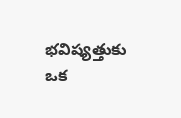భవిష్యత్తుకు ఒక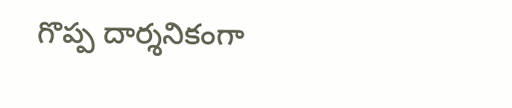గొప్ప దార్శనికంగా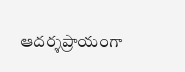ఆదర్శప్రాయంగా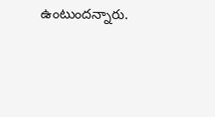ఉంటుందన్నారు.